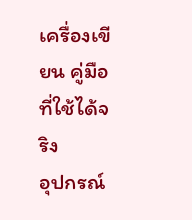เครื่องเขียน คู่มือที่ใช้ได้จริง
อุปกรณ์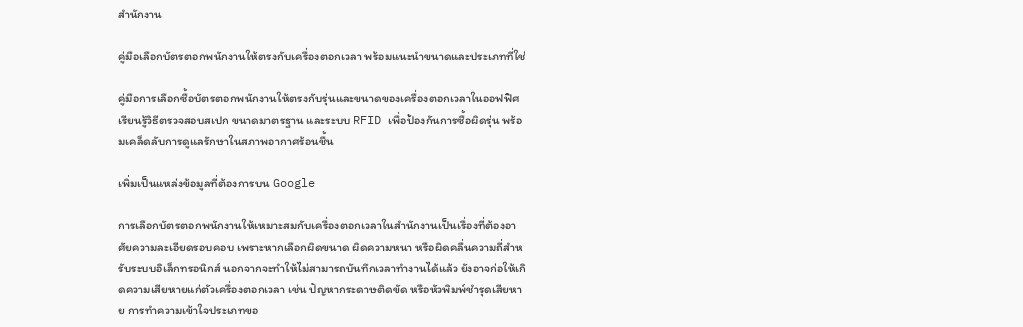สำนักงาน

คู่มือเลือกบัตรตอกพนักงานให้ตรงกับเครื่องตอกเวลา พร้อมแนะนำขนาดและประเภทที่ใช่

คู่มือการเลือกซื้อบัตรตอกพนักงานให้ตรงกับรุ่นและขนาดของเครื่องตอกเวลาในออฟฟิศ เรียนรู้วิธีตรวจสอบสเปก ขนาดมาตรฐาน และระบบ RFID เพื่อป้องกันการซื้อผิดรุ่น พร้อมเคล็ดลับการดูแลรักษาในสภาพอากาศร้อนชื้น

เพิ่มเป็นแหล่งข้อมูลที่ต้องการบน Google

การเลือกบัตรตอกพนักงานให้เหมาะสมกับเครื่องตอกเวลาในสำนักงานเป็นเรื่องที่ต้องอาศัยความละเอียดรอบคอบ เพราะหากเลือกผิดขนาด ผิดความหนา หรือผิดคลื่นความถี่สำหรับระบบอิเล็กทรอนิกส์ นอกจากจะทำให้ไม่สามารถบันทึกเวลาทำงานได้แล้ว ยังอาจก่อให้เกิดความเสียหายแก่ตัวเครื่องตอกเวลา เช่น ปัญหากระดาษติดขัด หรือหัวพิมพ์ชำรุดเสียหาย การทำความเข้าใจประเภทขอ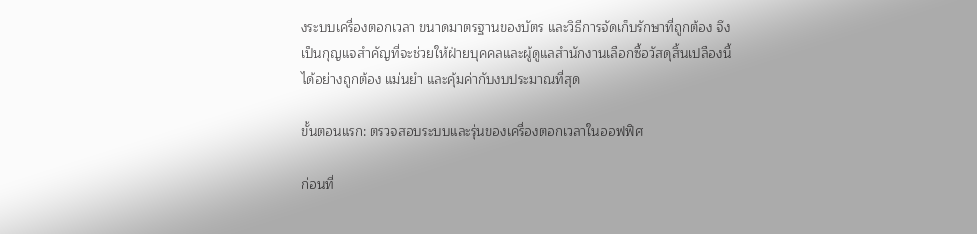งระบบเครื่องตอกเวลา ขนาดมาตรฐานของบัตร และวิธีการจัดเก็บรักษาที่ถูกต้อง จึงเป็นกุญแจสำคัญที่จะช่วยให้ฝ่ายบุคคลและผู้ดูแลสำนักงานเลือกซื้อวัสดุสิ้นเปลืองนี้ได้อย่างถูกต้อง แม่นยำ และคุ้มค่ากับงบประมาณที่สุด

ขั้นตอนแรก: ตรวจสอบระบบและรุ่นของเครื่องตอกเวลาในออฟฟิศ

ก่อนที่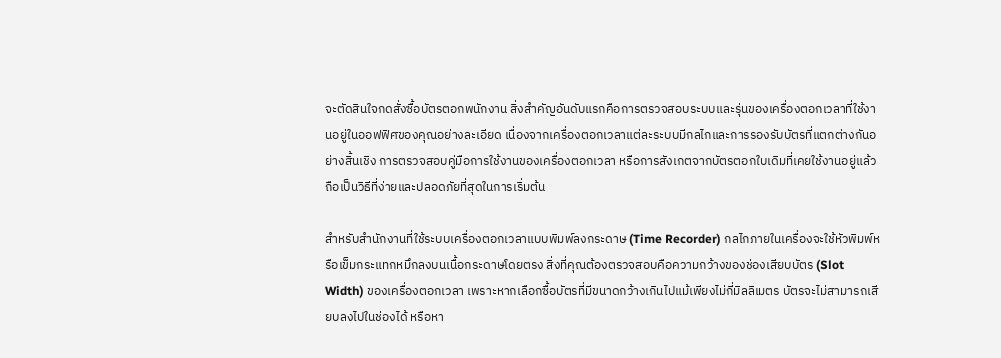จะตัดสินใจกดสั่งซื้อบัตรตอกพนักงาน สิ่งสำคัญอันดับแรกคือการตรวจสอบระบบและรุ่นของเครื่องตอกเวลาที่ใช้งานอยู่ในออฟฟิศของคุณอย่างละเอียด เนื่องจากเครื่องตอกเวลาแต่ละระบบมีกลไกและการรองรับบัตรที่แตกต่างกันอย่างสิ้นเชิง การตรวจสอบคู่มือการใช้งานของเครื่องตอกเวลา หรือการสังเกตจากบัตรตอกใบเดิมที่เคยใช้งานอยู่แล้ว ถือเป็นวิธีที่ง่ายและปลอดภัยที่สุดในการเริ่มต้น

สำหรับสำนักงานที่ใช้ระบบเครื่องตอกเวลาแบบพิมพ์ลงกระดาษ (Time Recorder) กลไกภายในเครื่องจะใช้หัวพิมพ์หรือเข็มกระแทกหมึกลงบนเนื้อกระดาษโดยตรง สิ่งที่คุณต้องตรวจสอบคือความกว้างของช่องเสียบบัตร (Slot Width) ของเครื่องตอกเวลา เพราะหากเลือกซื้อบัตรที่มีขนาดกว้างเกินไปแม้เพียงไม่กี่มิลลิเมตร บัตรจะไม่สามารถเสียบลงไปในช่องได้ หรือหา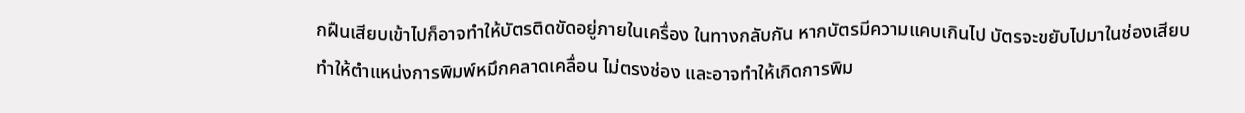กฝืนเสียบเข้าไปก็อาจทำให้บัตรติดขัดอยู่ภายในเครื่อง ในทางกลับกัน หากบัตรมีความแคบเกินไป บัตรจะขยับไปมาในช่องเสียบ ทำให้ตำแหน่งการพิมพ์หมึกคลาดเคลื่อน ไม่ตรงช่อง และอาจทำให้เกิดการพิม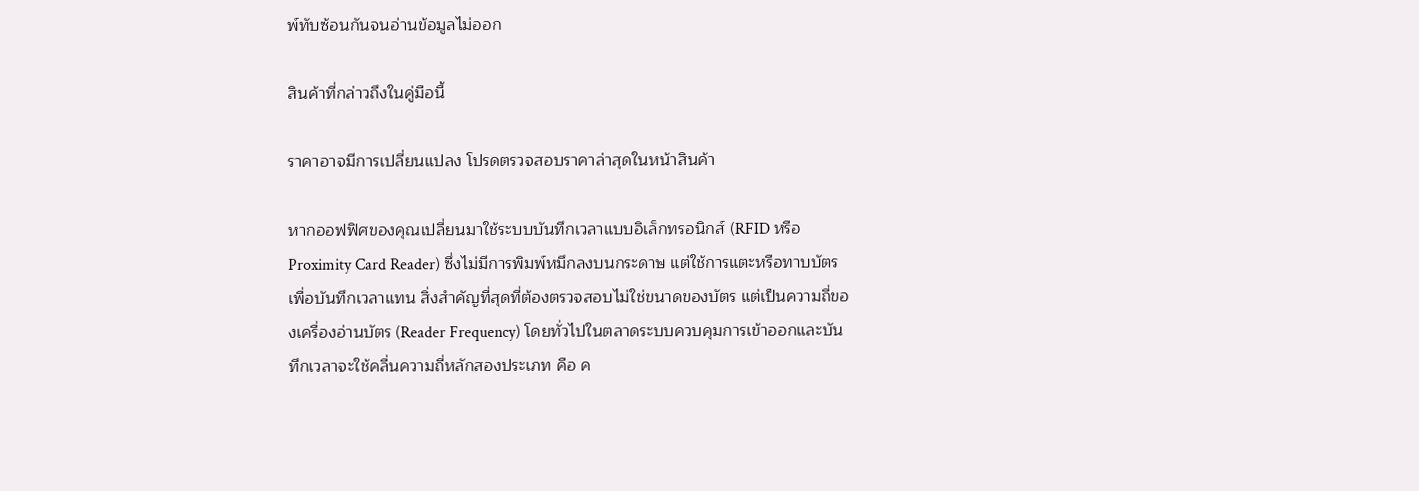พ์ทับซ้อนกันจนอ่านข้อมูลไม่ออก

สินค้าที่กล่าวถึงในคู่มือนี้

ราคาอาจมีการเปลี่ยนแปลง โปรดตรวจสอบราคาล่าสุดในหน้าสินค้า

หากออฟฟิศของคุณเปลี่ยนมาใช้ระบบบันทึกเวลาแบบอิเล็กทรอนิกส์ (RFID หรือ Proximity Card Reader) ซึ่งไม่มีการพิมพ์หมึกลงบนกระดาษ แต่ใช้การแตะหรือทาบบัตรเพื่อบันทึกเวลาแทน สิ่งสำคัญที่สุดที่ต้องตรวจสอบไม่ใช่ขนาดของบัตร แต่เป็นความถี่ของเครื่องอ่านบัตร (Reader Frequency) โดยทั่วไปในตลาดระบบควบคุมการเข้าออกและบันทึกเวลาจะใช้คลื่นความถี่หลักสองประเภท คือ ค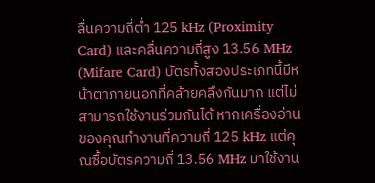ลื่นความถี่ต่ำ 125 kHz (Proximity Card) และคลื่นความถี่สูง 13.56 MHz (Mifare Card) บัตรทั้งสองประเภทนี้มีหน้าตาภายนอกที่คล้ายคลึงกันมาก แต่ไม่สามารถใช้งานร่วมกันได้ หากเครื่องอ่านของคุณทำงานที่ความถี่ 125 kHz แต่คุณซื้อบัตรความถี่ 13.56 MHz มาใช้งาน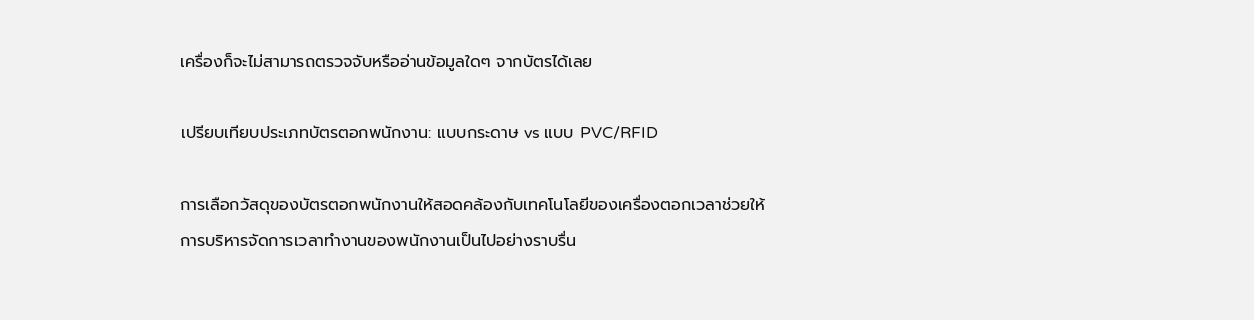เครื่องก็จะไม่สามารถตรวจจับหรืออ่านข้อมูลใดๆ จากบัตรได้เลย

เปรียบเทียบประเภทบัตรตอกพนักงาน: แบบกระดาษ vs แบบ PVC/RFID

การเลือกวัสดุของบัตรตอกพนักงานให้สอดคล้องกับเทคโนโลยีของเครื่องตอกเวลาช่วยให้การบริหารจัดการเวลาทำงานของพนักงานเป็นไปอย่างราบรื่น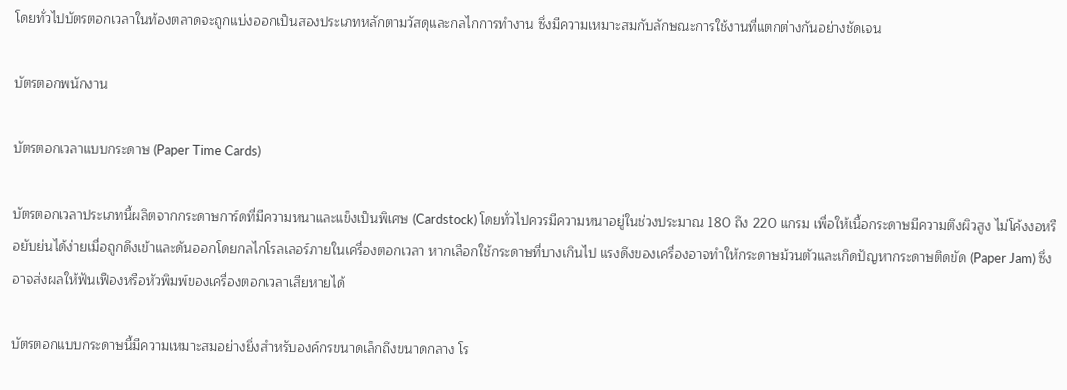โดยทั่วไปบัตรตอกเวลาในท้องตลาดจะถูกแบ่งออกเป็นสองประเภทหลักตามวัสดุและกลไกการทำงาน ซึ่งมีความเหมาะสมกับลักษณะการใช้งานที่แตกต่างกันอย่างชัดเจน

บัตรตอกพนักงาน

บัตรตอกเวลาแบบกระดาษ (Paper Time Cards)

บัตรตอกเวลาประเภทนี้ผลิตจากกระดาษการ์ดที่มีความหนาและแข็งเป็นพิเศษ (Cardstock) โดยทั่วไปควรมีความหนาอยู่ในช่วงประมาณ 180 ถึง 220 แกรม เพื่อให้เนื้อกระดาษมีความตึงผิวสูง ไม่โค้งงอหรือยับย่นได้ง่ายเมื่อถูกดึงเข้าและดันออกโดยกลไกโรลเลอร์ภายในเครื่องตอกเวลา หากเลือกใช้กระดาษที่บางเกินไป แรงดึงของเครื่องอาจทำให้กระดาษม้วนตัวและเกิดปัญหากระดาษติดขัด (Paper Jam) ซึ่งอาจส่งผลให้ฟันเฟืองหรือหัวพิมพ์ของเครื่องตอกเวลาเสียหายได้

บัตรตอกแบบกระดาษนี้มีความเหมาะสมอย่างยิ่งสำหรับองค์กรขนาดเล็กถึงขนาดกลาง โร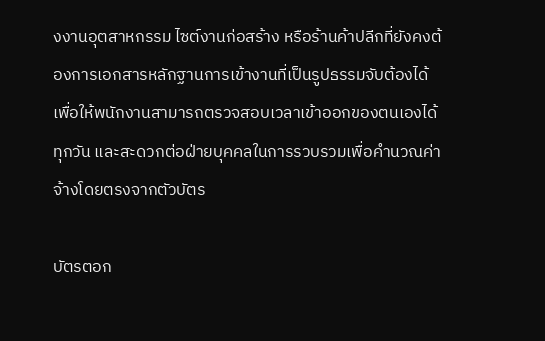งงานอุตสาหกรรม ไซต์งานก่อสร้าง หรือร้านค้าปลีกที่ยังคงต้องการเอกสารหลักฐานการเข้างานที่เป็นรูปธรรมจับต้องได้ เพื่อให้พนักงานสามารถตรวจสอบเวลาเข้าออกของตนเองได้ทุกวัน และสะดวกต่อฝ่ายบุคคลในการรวบรวมเพื่อคำนวณค่าจ้างโดยตรงจากตัวบัตร

บัตรตอก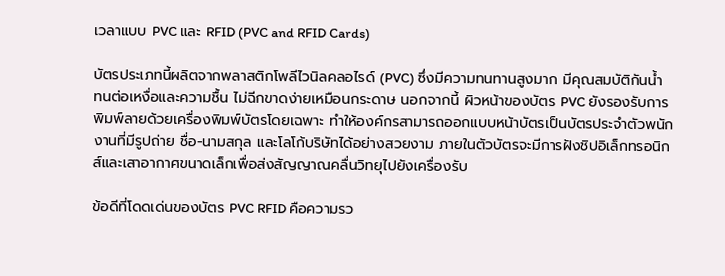เวลาแบบ PVC และ RFID (PVC and RFID Cards)

บัตรประเภทนี้ผลิตจากพลาสติกโพลีไวนิลคลอไรด์ (PVC) ซึ่งมีความทนทานสูงมาก มีคุณสมบัติกันน้ำ ทนต่อเหงื่อและความชื้น ไม่ฉีกขาดง่ายเหมือนกระดาษ นอกจากนี้ ผิวหน้าของบัตร PVC ยังรองรับการพิมพ์ลายด้วยเครื่องพิมพ์บัตรโดยเฉพาะ ทำให้องค์กรสามารถออกแบบหน้าบัตรเป็นบัตรประจำตัวพนักงานที่มีรูปถ่าย ชื่อ-นามสกุล และโลโก้บริษัทได้อย่างสวยงาม ภายในตัวบัตรจะมีการฝังชิปอิเล็กทรอนิกส์และเสาอากาศขนาดเล็กเพื่อส่งสัญญาณคลื่นวิทยุไปยังเครื่องรับ

ข้อดีที่โดดเด่นของบัตร PVC RFID คือความรว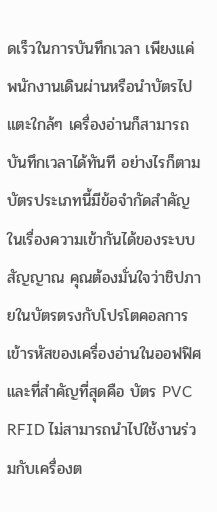ดเร็วในการบันทึกเวลา เพียงแค่พนักงานเดินผ่านหรือนำบัตรไปแตะใกล้ๆ เครื่องอ่านก็สามารถบันทึกเวลาได้ทันที อย่างไรก็ตาม บัตรประเภทนี้มีข้อจำกัดสำคัญในเรื่องความเข้ากันได้ของระบบสัญญาณ คุณต้องมั่นใจว่าชิปภายในบัตรตรงกับโปรโตคอลการเข้ารหัสของเครื่องอ่านในออฟฟิศ และที่สำคัญที่สุดคือ บัตร PVC RFID ไม่สามารถนำไปใช้งานร่วมกับเครื่องต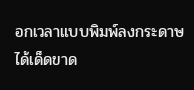อกเวลาแบบพิมพ์ลงกระดาษได้เด็ดขาด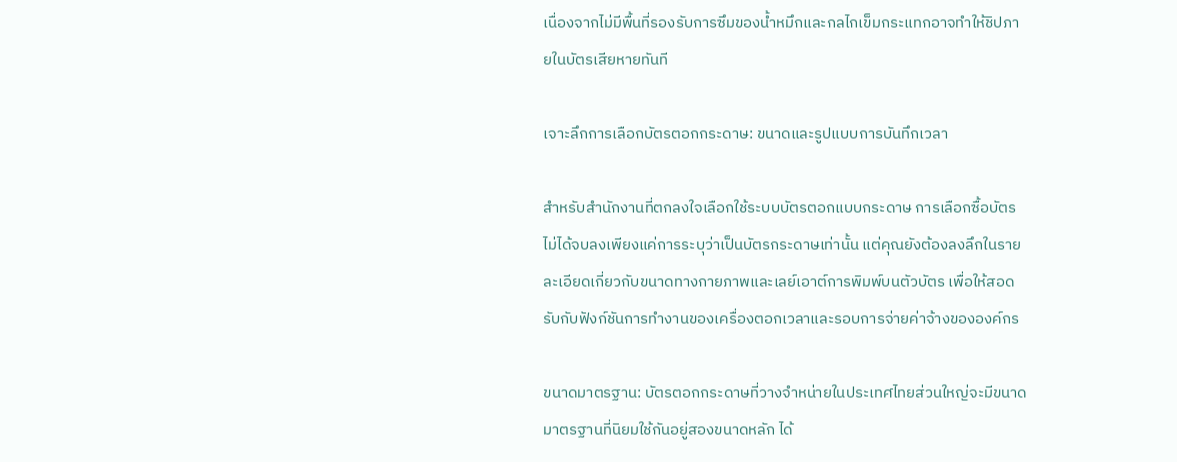เนื่องจากไม่มีพื้นที่รองรับการซึมของน้ำหมึกและกลไกเข็มกระแทกอาจทำให้ชิปภายในบัตรเสียหายทันที

เจาะลึกการเลือกบัตรตอกกระดาษ: ขนาดและรูปแบบการบันทึกเวลา

สำหรับสำนักงานที่ตกลงใจเลือกใช้ระบบบัตรตอกแบบกระดาษ การเลือกซื้อบัตรไม่ได้จบลงเพียงแค่การระบุว่าเป็นบัตรกระดาษเท่านั้น แต่คุณยังต้องลงลึกในรายละเอียดเกี่ยวกับขนาดทางกายภาพและเลย์เอาต์การพิมพ์บนตัวบัตร เพื่อให้สอดรับกับฟังก์ชันการทำงานของเครื่องตอกเวลาและรอบการจ่ายค่าจ้างขององค์กร

ขนาดมาตรฐาน: บัตรตอกกระดาษที่วางจำหน่ายในประเทศไทยส่วนใหญ่จะมีขนาดมาตรฐานที่นิยมใช้กันอยู่สองขนาดหลัก ได้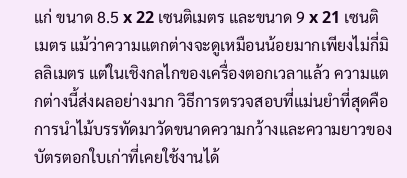แก่ ขนาด 8.5 x 22 เซนติเมตร และขนาด 9 x 21 เซนติเมตร แม้ว่าความแตกต่างจะดูเหมือนน้อยมากเพียงไม่กี่มิลลิเมตร แต่ในเชิงกลไกของเครื่องตอกเวลาแล้ว ความแตกต่างนี้ส่งผลอย่างมาก วิธีการตรวจสอบที่แม่นยำที่สุดคือการนำไม้บรรทัดมาวัดขนาดความกว้างและความยาวของบัตรตอกใบเก่าที่เคยใช้งานได้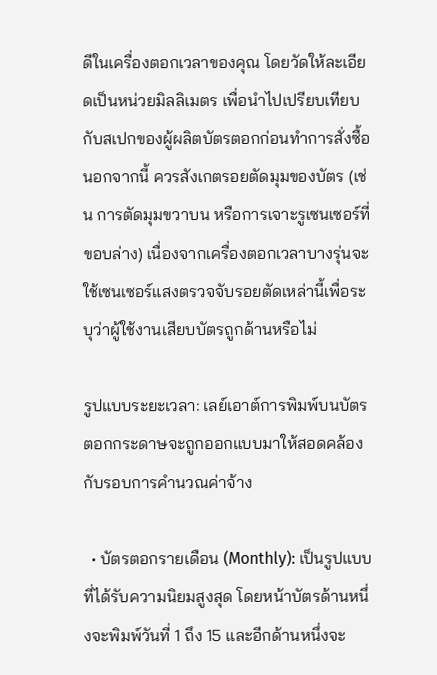ดีในเครื่องตอกเวลาของคุณ โดยวัดให้ละเอียดเป็นหน่วยมิลลิเมตร เพื่อนำไปเปรียบเทียบกับสเปกของผู้ผลิตบัตรตอกก่อนทำการสั่งซื้อ นอกจากนี้ ควรสังเกตรอยตัดมุมของบัตร (เช่น การตัดมุมขวาบน หรือการเจาะรูเซนเซอร์ที่ขอบล่าง) เนื่องจากเครื่องตอกเวลาบางรุ่นจะใช้เซนเซอร์แสงตรวจจับรอยตัดเหล่านี้เพื่อระบุว่าผู้ใช้งานเสียบบัตรถูกด้านหรือไม่

รูปแบบระยะเวลา: เลย์เอาต์การพิมพ์บนบัตรตอกกระดาษจะถูกออกแบบมาให้สอดคล้องกับรอบการคำนวณค่าจ้าง

  • บัตรตอกรายเดือน (Monthly): เป็นรูปแบบที่ได้รับความนิยมสูงสุด โดยหน้าบัตรด้านหนึ่งจะพิมพ์วันที่ 1 ถึง 15 และอีกด้านหนึ่งจะ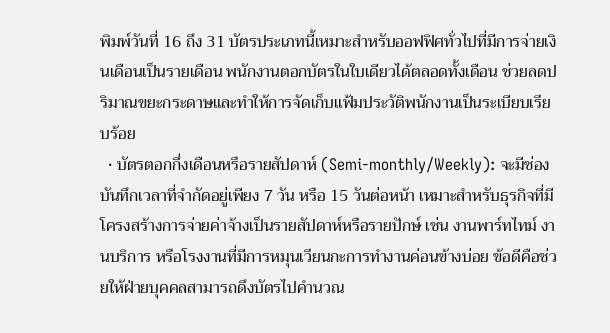พิมพ์วันที่ 16 ถึง 31 บัตรประเภทนี้เหมาะสำหรับออฟฟิศทั่วไปที่มีการจ่ายเงินเดือนเป็นรายเดือน พนักงานตอกบัตรในใบเดียวได้ตลอดทั้งเดือน ช่วยลดปริมาณขยะกระดาษและทำให้การจัดเก็บแฟ้มประวัติพนักงานเป็นระเบียบเรียบร้อย
  • บัตรตอกกึ่งเดือนหรือรายสัปดาห์ (Semi-monthly/Weekly): จะมีช่องบันทึกเวลาที่จำกัดอยู่เพียง 7 วัน หรือ 15 วันต่อหน้า เหมาะสำหรับธุรกิจที่มีโครงสร้างการจ่ายค่าจ้างเป็นรายสัปดาห์หรือรายปักษ์ เช่น งานพาร์ทไทม์ งานบริการ หรือโรงงานที่มีการหมุนเวียนกะการทำงานค่อนข้างบ่อย ข้อดีคือช่วยให้ฝ่ายบุคคลสามารถดึงบัตรไปคำนวณ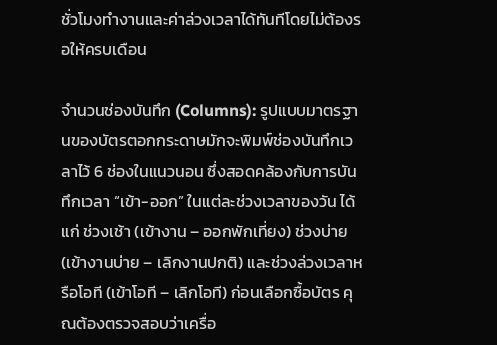ชั่วโมงทำงานและค่าล่วงเวลาได้ทันทีโดยไม่ต้องรอให้ครบเดือน

จำนวนช่องบันทึก (Columns): รูปแบบมาตรฐานของบัตรตอกกระดาษมักจะพิมพ์ช่องบันทึกเวลาไว้ 6 ช่องในแนวนอน ซึ่งสอดคล้องกับการบันทึกเวลา “เข้า-ออก” ในแต่ละช่วงเวลาของวัน ได้แก่ ช่วงเช้า (เข้างาน – ออกพักเที่ยง) ช่วงบ่าย (เข้างานบ่าย – เลิกงานปกติ) และช่วงล่วงเวลาหรือโอที (เข้าโอที – เลิกโอที) ก่อนเลือกซื้อบัตร คุณต้องตรวจสอบว่าเครื่อ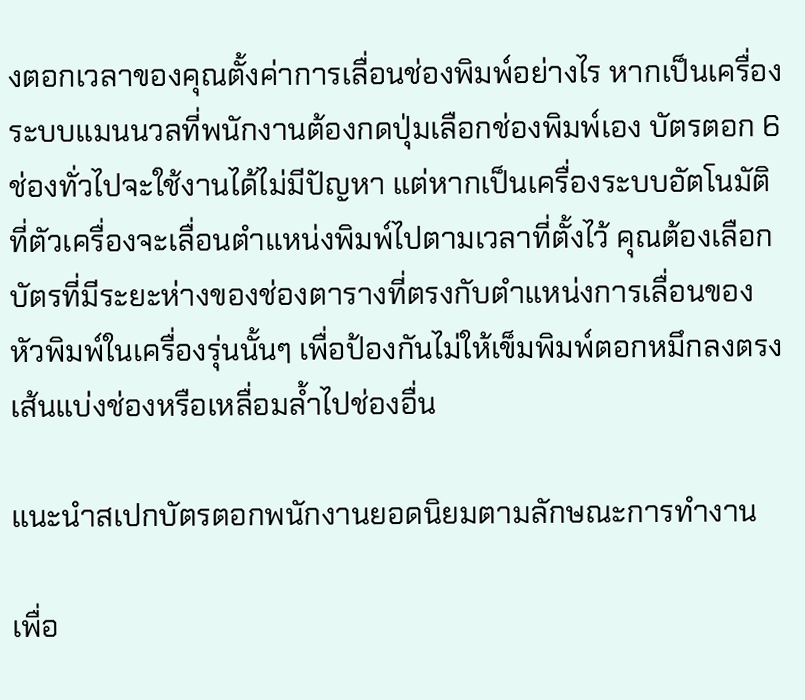งตอกเวลาของคุณตั้งค่าการเลื่อนช่องพิมพ์อย่างไร หากเป็นเครื่องระบบแมนนวลที่พนักงานต้องกดปุ่มเลือกช่องพิมพ์เอง บัตรตอก 6 ช่องทั่วไปจะใช้งานได้ไม่มีปัญหา แต่หากเป็นเครื่องระบบอัตโนมัติที่ตัวเครื่องจะเลื่อนตำแหน่งพิมพ์ไปตามเวลาที่ตั้งไว้ คุณต้องเลือกบัตรที่มีระยะห่างของช่องตารางที่ตรงกับตำแหน่งการเลื่อนของหัวพิมพ์ในเครื่องรุ่นนั้นๆ เพื่อป้องกันไม่ให้เข็มพิมพ์ตอกหมึกลงตรงเส้นแบ่งช่องหรือเหลื่อมล้ำไปช่องอื่น

แนะนำสเปกบัตรตอกพนักงานยอดนิยมตามลักษณะการทำงาน

เพื่อ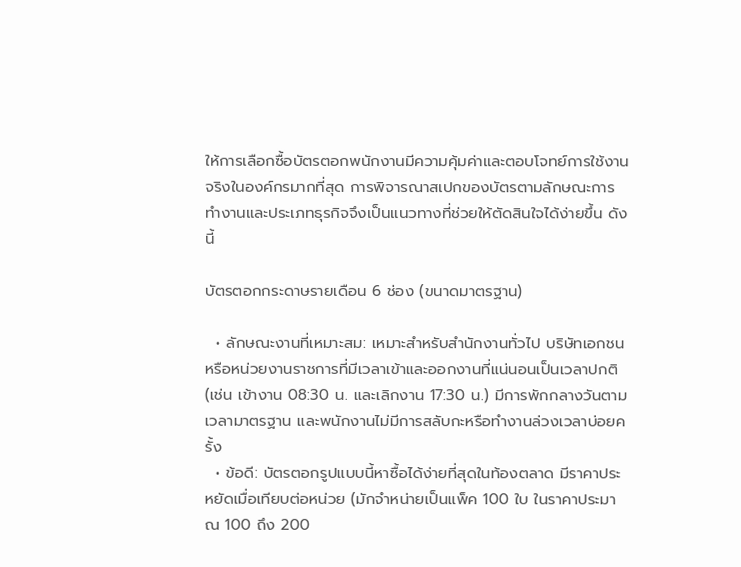ให้การเลือกซื้อบัตรตอกพนักงานมีความคุ้มค่าและตอบโจทย์การใช้งานจริงในองค์กรมากที่สุด การพิจารณาสเปกของบัตรตามลักษณะการทำงานและประเภทธุรกิจจึงเป็นแนวทางที่ช่วยให้ตัดสินใจได้ง่ายขึ้น ดังนี้

บัตรตอกกระดาษรายเดือน 6 ช่อง (ขนาดมาตรฐาน)

  • ลักษณะงานที่เหมาะสม: เหมาะสำหรับสำนักงานทั่วไป บริษัทเอกชน หรือหน่วยงานราชการที่มีเวลาเข้าและออกงานที่แน่นอนเป็นเวลาปกติ (เช่น เข้างาน 08:30 น. และเลิกงาน 17:30 น.) มีการพักกลางวันตามเวลามาตรฐาน และพนักงานไม่มีการสลับกะหรือทำงานล่วงเวลาบ่อยครั้ง
  • ข้อดี: บัตรตอกรูปแบบนี้หาซื้อได้ง่ายที่สุดในท้องตลาด มีราคาประหยัดเมื่อเทียบต่อหน่วย (มักจำหน่ายเป็นแพ็ค 100 ใบ ในราคาประมาณ 100 ถึง 200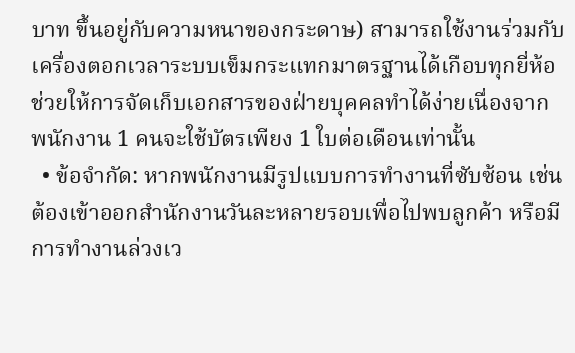บาท ขึ้นอยู่กับความหนาของกระดาษ) สามารถใช้งานร่วมกับเครื่องตอกเวลาระบบเข็มกระแทกมาตรฐานได้เกือบทุกยี่ห้อ ช่วยให้การจัดเก็บเอกสารของฝ่ายบุคคลทำได้ง่ายเนื่องจากพนักงาน 1 คนจะใช้บัตรเพียง 1 ใบต่อเดือนเท่านั้น
  • ข้อจำกัด: หากพนักงานมีรูปแบบการทำงานที่ซับซ้อน เช่น ต้องเข้าออกสำนักงานวันละหลายรอบเพื่อไปพบลูกค้า หรือมีการทำงานล่วงเว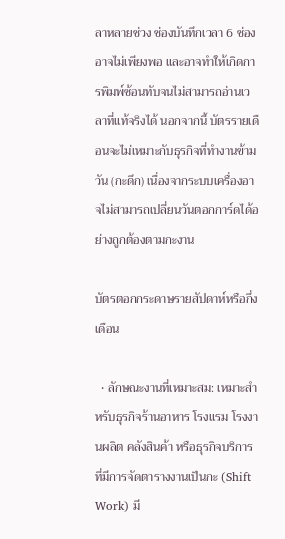ลาหลายช่วง ช่องบันทึกเวลา 6 ช่องอาจไม่เพียงพอ และอาจทำให้เกิดการพิมพ์ซ้อนทับจนไม่สามารถอ่านเวลาที่แท้จริงได้ นอกจากนี้ บัตรรายเดือนจะไม่เหมาะกับธุรกิจที่ทำงานข้ามวัน (กะดึก) เนื่องจากระบบเครื่องอาจไม่สามารถเปลี่ยนวันตอกการ์ดได้อย่างถูกต้องตามกะงาน

บัตรตอกกระดาษรายสัปดาห์หรือกึ่งเดือน

  • ลักษณะงานที่เหมาะสม: เหมาะสำหรับธุรกิจร้านอาหาร โรงแรม โรงงานผลิต คลังสินค้า หรือธุรกิจบริการที่มีการจัดตารางงานเป็นกะ (Shift Work) มี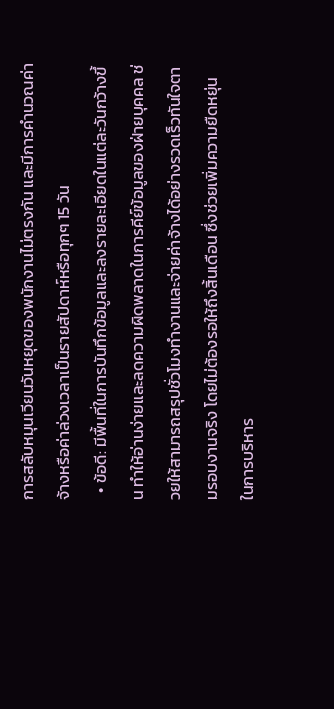การสลับหมุนเวียนวันหยุดของพนักงานไม่ตรงกัน และมีการคำนวณค่าจ้างหรือค่าล่วงเวลาเป็นรายสัปดาห์หรือทุกๆ 15 วัน
  • ข้อดี: มีพื้นที่ในการบันทึกข้อมูลและลงรายละเอียดในแต่ละวันกว้างขึ้น ทำให้อ่านง่ายและลดความผิดพลาดในการคีย์ข้อมูลของฝ่ายบุคคล ช่วยให้สามารถสรุปชั่วโมงทำงานและจ่ายค่าจ้างได้อย่างรวดเร็วทันใจตามรอบงานจริง โดยไม่ต้องรอให้ถึงสิ้นเดือน ซึ่งช่วยเพิ่มความยืดหยุ่นในการบริหาร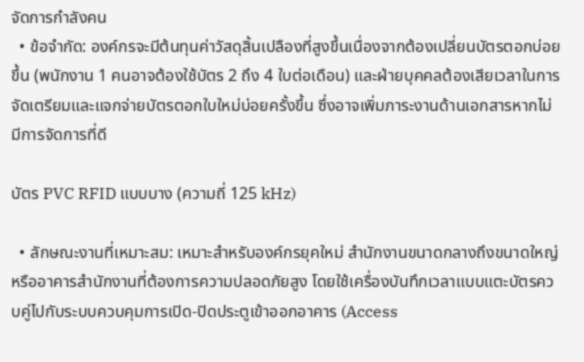จัดการกำลังคน
  • ข้อจำกัด: องค์กรจะมีต้นทุนค่าวัสดุสิ้นเปลืองที่สูงขึ้นเนื่องจากต้องเปลี่ยนบัตรตอกบ่อยขึ้น (พนักงาน 1 คนอาจต้องใช้บัตร 2 ถึง 4 ใบต่อเดือน) และฝ่ายบุคคลต้องเสียเวลาในการจัดเตรียมและแจกจ่ายบัตรตอกใบใหม่บ่อยครั้งขึ้น ซึ่งอาจเพิ่มภาระงานด้านเอกสารหากไม่มีการจัดการที่ดี

บัตร PVC RFID แบบบาง (ความถี่ 125 kHz)

  • ลักษณะงานที่เหมาะสม: เหมาะสำหรับองค์กรยุคใหม่ สำนักงานขนาดกลางถึงขนาดใหญ่ หรืออาคารสำนักงานที่ต้องการความปลอดภัยสูง โดยใช้เครื่องบันทึกเวลาแบบแตะบัตรควบคู่ไปกับระบบควบคุมการเปิด-ปิดประตูเข้าออกอาคาร (Access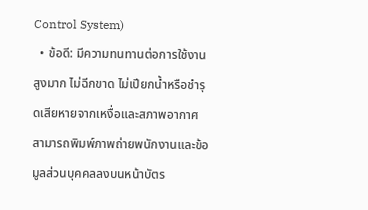Control System)
  • ข้อดี: มีความทนทานต่อการใช้งานสูงมาก ไม่ฉีกขาด ไม่เปียกน้ำหรือชำรุดเสียหายจากเหงื่อและสภาพอากาศ สามารถพิมพ์ภาพถ่ายพนักงานและข้อมูลส่วนบุคคลลงบนหน้าบัตร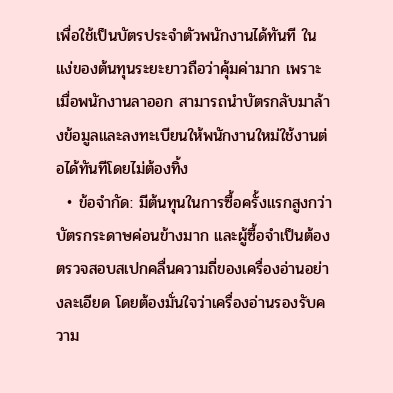เพื่อใช้เป็นบัตรประจำตัวพนักงานได้ทันที ในแง่ของต้นทุนระยะยาวถือว่าคุ้มค่ามาก เพราะเมื่อพนักงานลาออก สามารถนำบัตรกลับมาล้างข้อมูลและลงทะเบียนให้พนักงานใหม่ใช้งานต่อได้ทันทีโดยไม่ต้องทิ้ง
  • ข้อจำกัด: มีต้นทุนในการซื้อครั้งแรกสูงกว่าบัตรกระดาษค่อนข้างมาก และผู้ซื้อจำเป็นต้องตรวจสอบสเปกคลื่นความถี่ของเครื่องอ่านอย่างละเอียด โดยต้องมั่นใจว่าเครื่องอ่านรองรับความ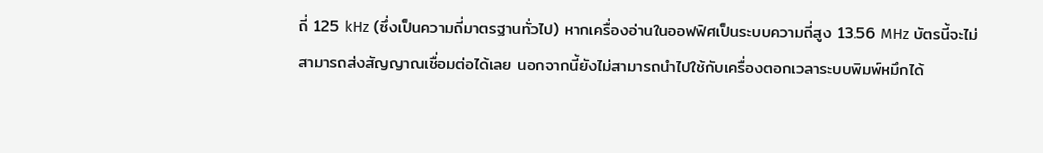ถี่ 125 kHz (ซึ่งเป็นความถี่มาตรฐานทั่วไป) หากเครื่องอ่านในออฟฟิศเป็นระบบความถี่สูง 13.56 MHz บัตรนี้จะไม่สามารถส่งสัญญาณเชื่อมต่อได้เลย นอกจากนี้ยังไม่สามารถนำไปใช้กับเครื่องตอกเวลาระบบพิมพ์หมึกได้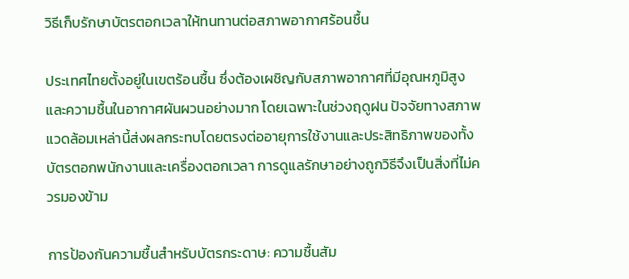วิธีเก็บรักษาบัตรตอกเวลาให้ทนทานต่อสภาพอากาศร้อนชื้น

ประเทศไทยตั้งอยู่ในเขตร้อนชื้น ซึ่งต้องเผชิญกับสภาพอากาศที่มีอุณหภูมิสูงและความชื้นในอากาศผันผวนอย่างมาก โดยเฉพาะในช่วงฤดูฝน ปัจจัยทางสภาพแวดล้อมเหล่านี้ส่งผลกระทบโดยตรงต่ออายุการใช้งานและประสิทธิภาพของทั้งบัตรตอกพนักงานและเครื่องตอกเวลา การดูแลรักษาอย่างถูกวิธีจึงเป็นสิ่งที่ไม่ควรมองข้าม

การป้องกันความชื้นสำหรับบัตรกระดาษ: ความชื้นสัม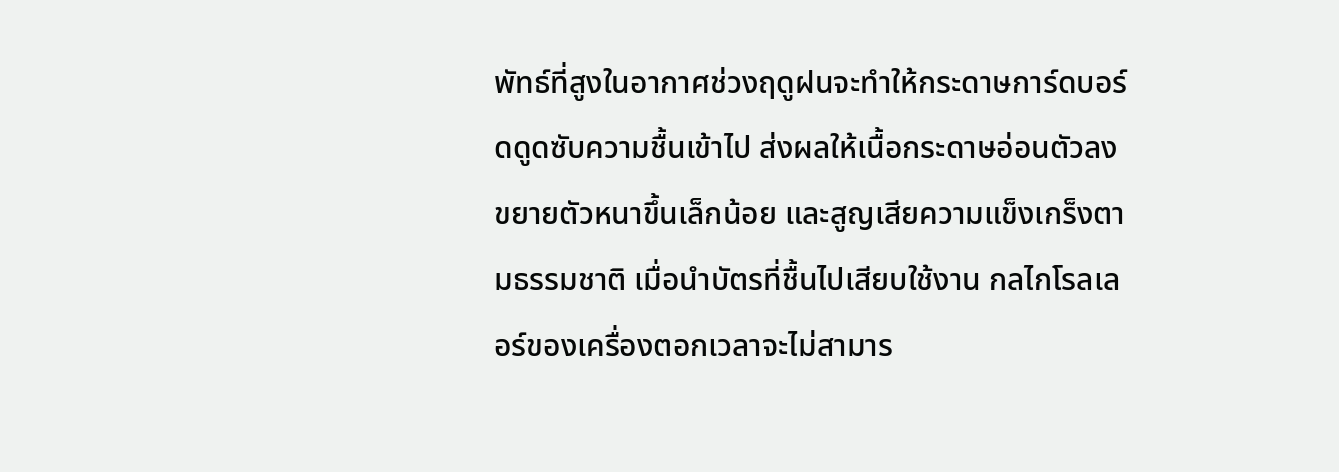พัทธ์ที่สูงในอากาศช่วงฤดูฝนจะทำให้กระดาษการ์ดบอร์ดดูดซับความชื้นเข้าไป ส่งผลให้เนื้อกระดาษอ่อนตัวลง ขยายตัวหนาขึ้นเล็กน้อย และสูญเสียความแข็งเกร็งตามธรรมชาติ เมื่อนำบัตรที่ชื้นไปเสียบใช้งาน กลไกโรลเลอร์ของเครื่องตอกเวลาจะไม่สามาร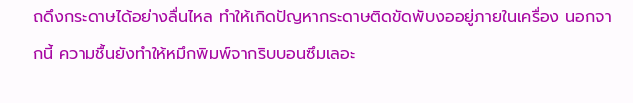ถดึงกระดาษได้อย่างลื่นไหล ทำให้เกิดปัญหากระดาษติดขัดพับงออยู่ภายในเครื่อง นอกจากนี้ ความชื้นยังทำให้หมึกพิมพ์จากริบบอนซึมเลอะ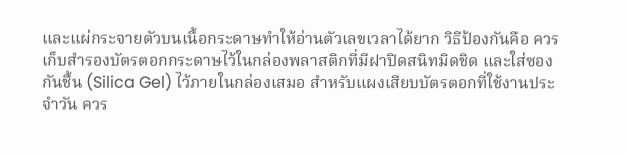และแผ่กระจายตัวบนเนื้อกระดาษทำให้อ่านตัวเลขเวลาได้ยาก วิธีป้องกันคือ ควรเก็บสำรองบัตรตอกกระดาษไว้ในกล่องพลาสติกที่มีฝาปิดสนิทมิดชิด และใส่ซองกันชื้น (Silica Gel) ไว้ภายในกล่องเสมอ สำหรับแผงเสียบบัตรตอกที่ใช้งานประจำวัน ควร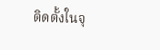ติดตั้งในจุ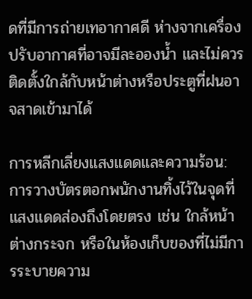ดที่มีการถ่ายเทอากาศดี ห่างจากเครื่องปรับอากาศที่อาจมีละอองน้ำ และไม่ควรติดตั้งใกล้กับหน้าต่างหรือประตูที่ฝนอาจสาดเข้ามาได้

การหลีกเลี่ยงแสงแดดและความร้อน: การวางบัตรตอกพนักงานทิ้งไว้ในจุดที่แสงแดดส่องถึงโดยตรง เช่น ใกล้หน้าต่างกระจก หรือในห้องเก็บของที่ไม่มีการระบายความ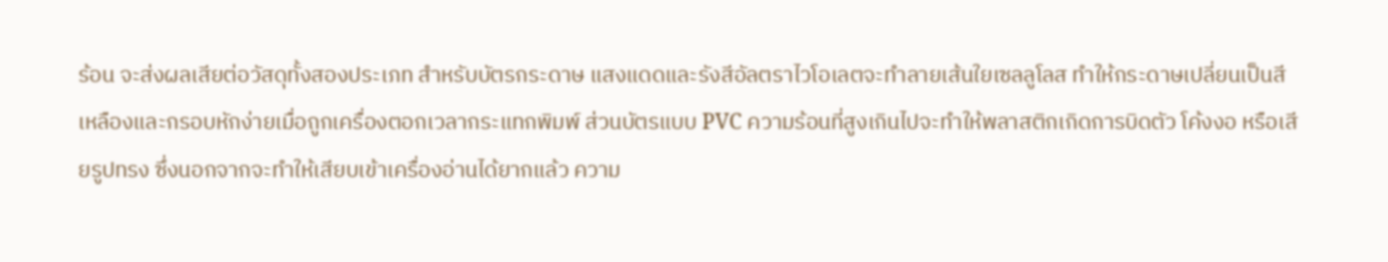ร้อน จะส่งผลเสียต่อวัสดุทั้งสองประเภท สำหรับบัตรกระดาษ แสงแดดและรังสีอัลตราไวโอเลตจะทำลายเส้นใยเซลลูโลส ทำให้กระดาษเปลี่ยนเป็นสีเหลืองและกรอบหักง่ายเมื่อถูกเครื่องตอกเวลากระแทกพิมพ์ ส่วนบัตรแบบ PVC ความร้อนที่สูงเกินไปจะทำให้พลาสติกเกิดการบิดตัว โค้งงอ หรือเสียรูปทรง ซึ่งนอกจากจะทำให้เสียบเข้าเครื่องอ่านได้ยากแล้ว ความ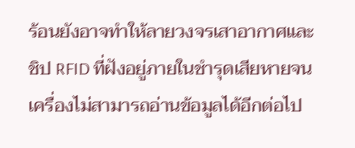ร้อนยังอาจทำให้ลายวงจรเสาอากาศและชิป RFID ที่ฝังอยู่ภายในชำรุดเสียหายจนเครื่องไม่สามารถอ่านข้อมูลได้อีกต่อไป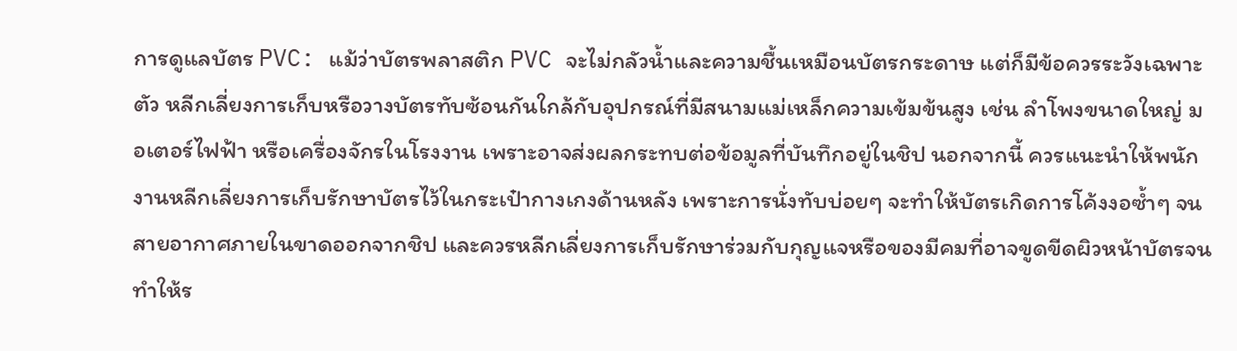การดูแลบัตร PVC: แม้ว่าบัตรพลาสติก PVC จะไม่กลัวน้ำและความชื้นเหมือนบัตรกระดาษ แต่ก็มีข้อควรระวังเฉพาะตัว หลีกเลี่ยงการเก็บหรือวางบัตรทับซ้อนกันใกล้กับอุปกรณ์ที่มีสนามแม่เหล็กความเข้มข้นสูง เช่น ลำโพงขนาดใหญ่ มอเตอร์ไฟฟ้า หรือเครื่องจักรในโรงงาน เพราะอาจส่งผลกระทบต่อข้อมูลที่บันทึกอยู่ในชิป นอกจากนี้ ควรแนะนำให้พนักงานหลีกเลี่ยงการเก็บรักษาบัตรไว้ในกระเป๋ากางเกงด้านหลัง เพราะการนั่งทับบ่อยๆ จะทำให้บัตรเกิดการโค้งงอซ้ำๆ จนสายอากาศภายในขาดออกจากชิป และควรหลีกเลี่ยงการเก็บรักษาร่วมกับกุญแจหรือของมีคมที่อาจขูดขีดผิวหน้าบัตรจนทำให้ร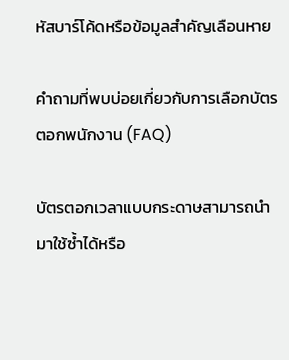หัสบาร์โค้ดหรือข้อมูลสำคัญเลือนหาย

คำถามที่พบบ่อยเกี่ยวกับการเลือกบัตรตอกพนักงาน (FAQ)

บัตรตอกเวลาแบบกระดาษสามารถนำมาใช้ซ้ำได้หรือ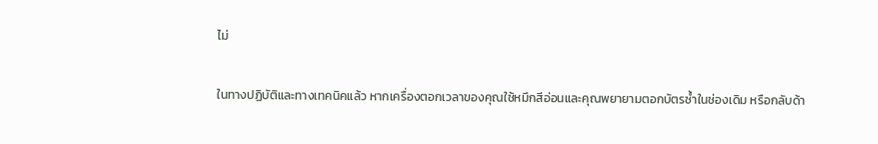ไม่

ในทางปฏิบัติและทางเทคนิคแล้ว หากเครื่องตอกเวลาของคุณใช้หมึกสีอ่อนและคุณพยายามตอกบัตรซ้ำในช่องเดิม หรือกลับด้า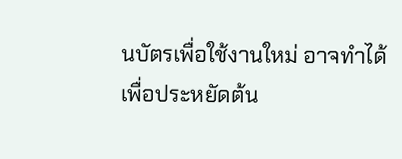นบัตรเพื่อใช้งานใหม่ อาจทำได้เพื่อประหยัดต้น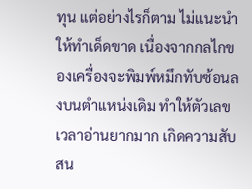ทุน แต่อย่างไรก็ตาม ไม่แนะนำให้ทำเด็ดขาด เนื่องจากกลไกของเครื่องจะพิมพ์หมึกทับซ้อนลงบนตำแหน่งเดิม ทำให้ตัวเลขเวลาอ่านยากมาก เกิดความสับสน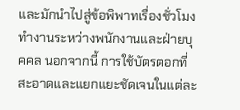และมักนำไปสู่ข้อพิพาทเรื่องชั่วโมงทำงานระหว่างพนักงานและฝ่ายบุคคล นอกจากนี้ การใช้บัตรตอกที่สะอาดและแยกแยะชัดเจนในแต่ละ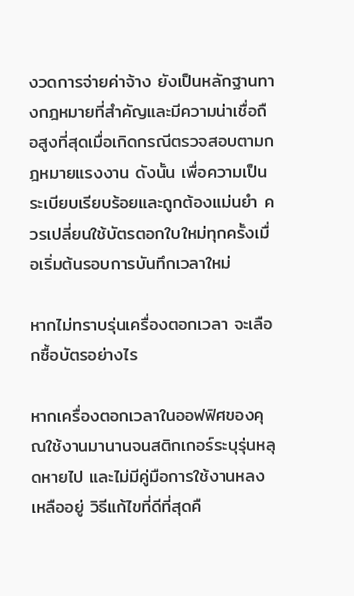งวดการจ่ายค่าจ้าง ยังเป็นหลักฐานทางกฎหมายที่สำคัญและมีความน่าเชื่อถือสูงที่สุดเมื่อเกิดกรณีตรวจสอบตามกฎหมายแรงงาน ดังนั้น เพื่อความเป็นระเบียบเรียบร้อยและถูกต้องแม่นยำ ควรเปลี่ยนใช้บัตรตอกใบใหม่ทุกครั้งเมื่อเริ่มต้นรอบการบันทึกเวลาใหม่

หากไม่ทราบรุ่นเครื่องตอกเวลา จะเลือกซื้อบัตรอย่างไร

หากเครื่องตอกเวลาในออฟฟิศของคุณใช้งานมานานจนสติกเกอร์ระบุรุ่นหลุดหายไป และไม่มีคู่มือการใช้งานหลงเหลืออยู่ วิธีแก้ไขที่ดีที่สุดคื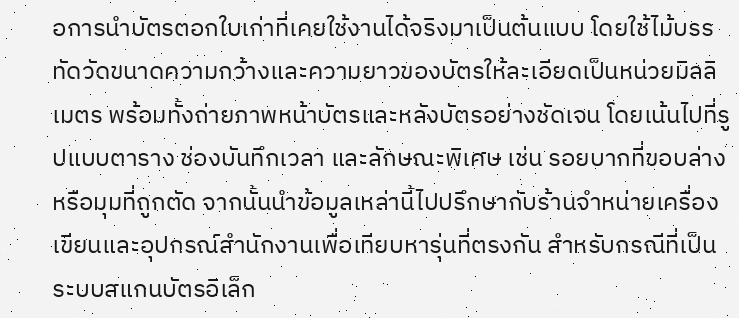อการนำบัตรตอกใบเก่าที่เคยใช้งานได้จริงมาเป็นต้นแบบ โดยใช้ไม้บรรทัดวัดขนาดความกว้างและความยาวของบัตรให้ละเอียดเป็นหน่วยมิลลิเมตร พร้อมทั้งถ่ายภาพหน้าบัตรและหลังบัตรอย่างชัดเจน โดยเน้นไปที่รูปแบบตาราง ช่องบันทึกเวลา และลักษณะพิเศษ เช่น รอยบากที่ขอบล่างหรือมุมที่ถูกตัด จากนั้นนำข้อมูลเหล่านี้ไปปรึกษากับร้านจำหน่ายเครื่องเขียนและอุปกรณ์สำนักงานเพื่อเทียบหารุ่นที่ตรงกัน สำหรับกรณีที่เป็นระบบสแกนบัตรอิเล็ก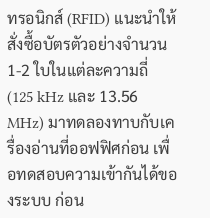ทรอนิกส์ (RFID) แนะนำให้สั่งซื้อบัตรตัวอย่างจำนวน 1-2 ใบในแต่ละความถี่ (125 kHz และ 13.56 MHz) มาทดลองทาบกับเครื่องอ่านที่ออฟฟิศก่อน เพื่อทดสอบความเข้ากันได้ของระบบ ก่อน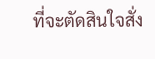ที่จะตัดสินใจสั่ง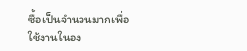ซื้อเป็นจำนวนมากเพื่อใช้งานในอง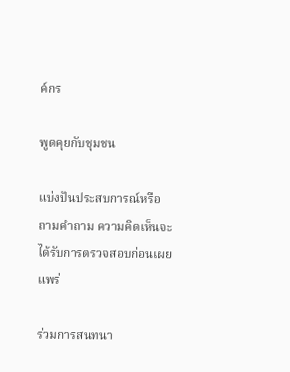ค์กร

พูดคุยกับชุมชน

แบ่งปันประสบการณ์หรือถามคำถาม ความคิดเห็นจะได้รับการตรวจสอบก่อนเผยแพร่

ร่วมการสนทนา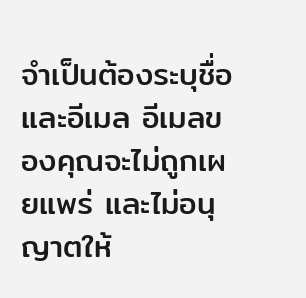จำเป็นต้องระบุชื่อและอีเมล อีเมลของคุณจะไม่ถูกเผยแพร่ และไม่อนุญาตให้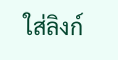ใส่ลิงก์